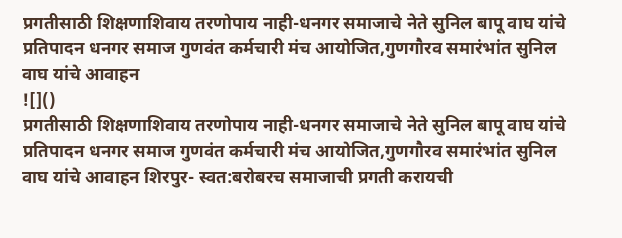प्रगतीसाठी शिक्षणाशिवाय तरणोपाय नाही-धनगर समाजाचे नेते सुनिल बापू वाघ यांचे प्रतिपादन धनगर समाज गुणवंत कर्मचारी मंच आयोजित,गुणगौरव समारंभांत सुनिल वाघ यांचे आवाहन
![]()
प्रगतीसाठी शिक्षणाशिवाय तरणोपाय नाही-धनगर समाजाचे नेते सुनिल बापू वाघ यांचे प्रतिपादन धनगर समाज गुणवंत कर्मचारी मंच आयोजित,गुणगौरव समारंभांत सुनिल वाघ यांचे आवाहन शिरपुर- स्वत:बरोबरच समाजाची प्रगती करायची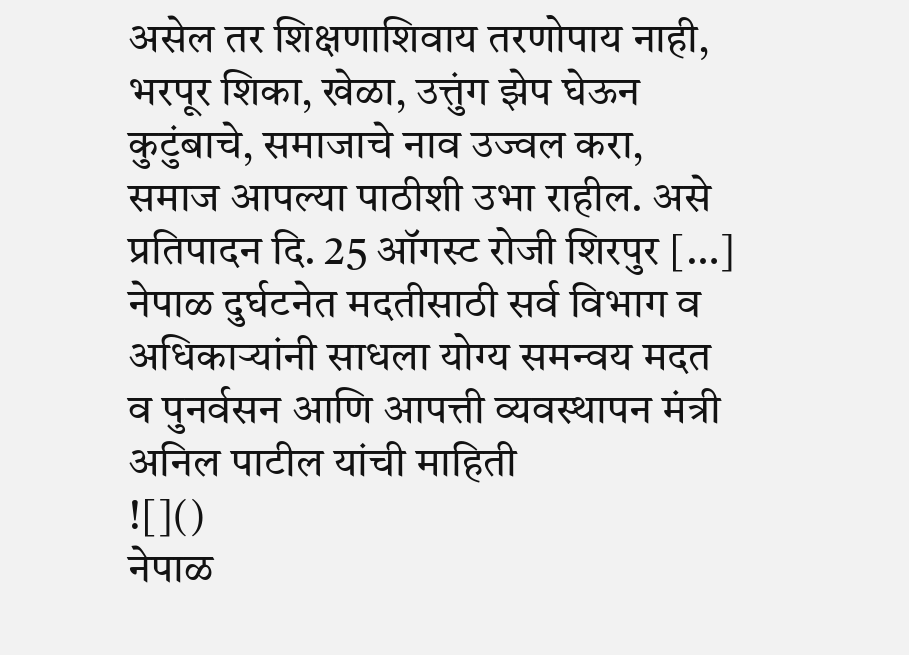असेल तर शिक्षणाशिवाय तरणोपाय नाही, भरपूर शिका, खेळा, उत्तुंग झेप घेऊन कुटुंबाचे, समाजाचे नाव उज्वल करा, समाज आपल्या पाठीशी उभा राहील. असे प्रतिपादन दि. 25 ऑगस्ट रोजी शिरपुर […]
नेपाळ दुर्घटनेत मदतीसाठी सर्व विभाग व अधिकाऱ्यांनी साधला योग्य समन्वय मदत व पुनर्वसन आणि आपत्ती व्यवस्थापन मंत्री अनिल पाटील यांची माहिती
![]()
नेपाळ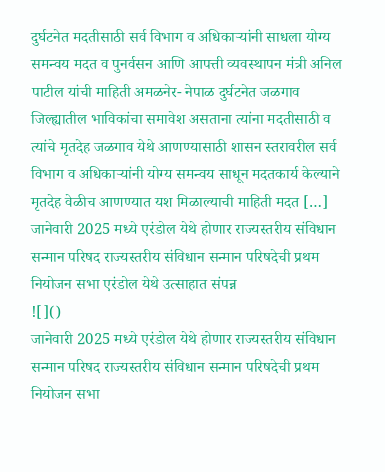दुर्घटनेत मदतीसाठी सर्व विभाग व अधिकाऱ्यांनी साधला योग्य समन्वय मदत व पुनर्वसन आणि आपत्ती व्यवस्थापन मंत्री अनिल पाटील यांची माहिती अमळनेर- नेपाळ दुर्घटनेत जळगाव जिल्ह्यातील भाविकांचा समावेश असताना त्यांना मदतीसाठी व त्यांचे मृतदेह जळगाव येथे आणण्यासाठी शासन स्तरावरील सर्व विभाग व अधिकाऱ्यांनी योग्य समन्वय साधून मदतकार्य केल्याने मृतदेह वेळीच आणण्यात यश मिळाल्याची माहिती मदत […]
जानेवारी 2025 मध्ये एरंडोल येथे होणार राज्यस्तरीय संविधान सन्मान परिषद राज्यस्तरीय संविधान सन्मान परिषदेची प्रथम नियोजन सभा एरंडोल येथे उत्साहात संपन्न
![]()
जानेवारी 2025 मध्ये एरंडोल येथे होणार राज्यस्तरीय संविधान सन्मान परिषद राज्यस्तरीय संविधान सन्मान परिषदेची प्रथम नियोजन सभा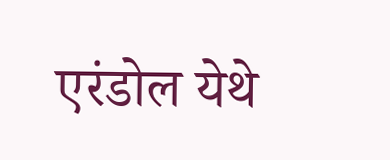एरंडोल येथे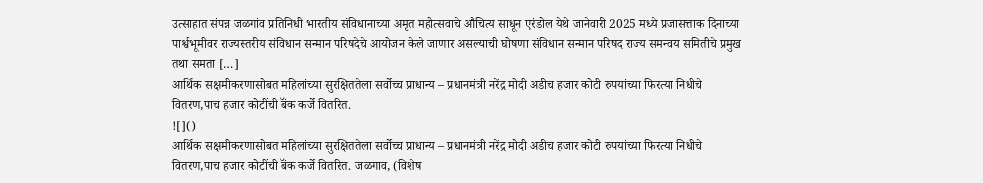उत्साहात संपन्न जळगांव प्रतिनिधी भारतीय संविधानाच्या अमृत महोत्सवाचे औचित्य साधून एरंडोल येथे जानेवारी 2025 मध्ये प्रजासत्ताक दिनाच्या पार्श्वभूमीवर राज्यस्तरीय संविधान सन्मान परिषदेचे आयोजन केले जाणार असल्याची घोषणा संविधान सन्मान परिषद राज्य समन्वय समितीचे प्रमुख तथा समता […]
आर्थिक सक्षमीकरणासोबत महिलांच्या सुरक्षिततेला सर्वोच्च प्राधान्य – प्रधानमंत्री नरेंद्र मोदी अडीच हजार कोटी रुपयांच्या फिरत्या निधीचे वितरण,पाच हजार कोटींची बॅंक कर्जे वितरित.
![]()
आर्थिक सक्षमीकरणासोबत महिलांच्या सुरक्षिततेला सर्वोच्च प्राधान्य – प्रधानमंत्री नरेंद्र मोदी अडीच हजार कोटी रुपयांच्या फिरत्या निधीचे वितरण,पाच हजार कोटींची बॅंक कर्जे वितरित. जळगाव, (विशेष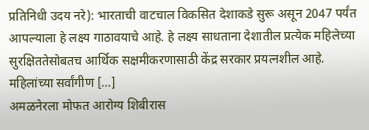प्रतिनिधी उदय नरे): भारताची वाटचाल विकसित देशाकडे सुरू असून 2047 पर्यंत आपल्याला हे लक्ष्य गाठावयाचे आहे. हे लक्ष्य साधताना देशातील प्रत्येक महिलेच्या सुरक्षिततेसोबतच आर्थिक सक्षमीकरणासाठी केंद्र सरकार प्रयत्नशील आहे. महिलांच्या सर्वांगीण […]
अमळनेरला मोफत आरोग्य शिबीरास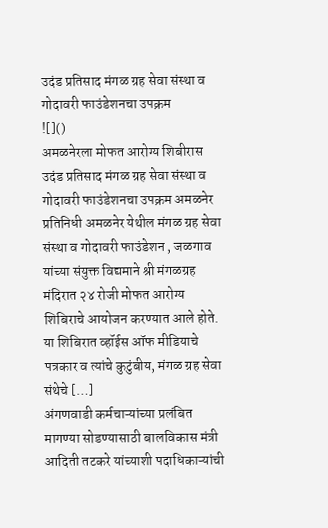उदंड प्रतिसाद मंगळ ग्रह सेवा संस्था व गोदावरी फाउंडेशनचा उपक्रम
![]()
अमळनेरला मोफत आरोग्य शिबीरास उदंड प्रतिसाद मंगळ ग्रह सेवा संस्था व गोदावरी फाउंडेशनचा उपक्रम अमळनेर प्रतिनिधी अमळनेर येथील मंगळ ग्रह सेवा संस्था व गोदावरी फाउंडेशन , जळगाव यांच्या संयुक्त विद्यमाने श्री मंगळग्रह मंदिरात २४ रोजी मोफत आरोग्य शिबिराचे आयोजन करण्यात आले होते. या शिबिरात व्हॉईस ऑफ मीडियाचे पत्रकार व त्यांचे कुटुंबीय, मंगळ ग्रह सेवा संथेचे […]
अंगणवाडी कर्मचाऱ्यांच्या प्रलंबित मागण्या सोडण्यासाठी बालविकास मंत्री आदिती तटकरे यांच्याशी पदाधिकाऱ्यांची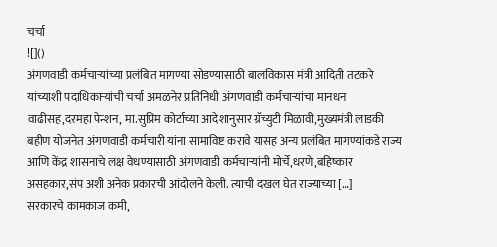चर्चा
![]()
अंगणवाडी कर्मचाऱ्यांच्या प्रलंबित मागण्या सोडण्यासाठी बालविकास मंत्री आदिती तटकरे यांच्याशी पदाधिकाऱ्यांची चर्चा अमळनेर प्रतिनिधी अंगणवाडी कर्मचाऱ्यांचा मानधन वाढीसह,दरमहा पेन्शन, मा.सुप्रिम कोर्टाच्या आदेशानुसार ग्रॅच्युटी मिळावी,मुख्यमंत्री लाडकी बहीण योजनेत अंगणवाडी कर्मचारी यांना सामाविष्ट करावे यासह अन्य प्रलंबित मागण्यांकडे राज्य आणि केंद्र शासनाचे लक्ष वेधण्यासाठी अंगणवाडी कर्मचाऱ्यांनी मोर्चे,धरणे,बहिष्कार असहकार,संप अशी अनेक प्रकारची आंदोलने केली. त्याची दखल घेत राज्याच्या […]
सरकारचे कामकाज कमी,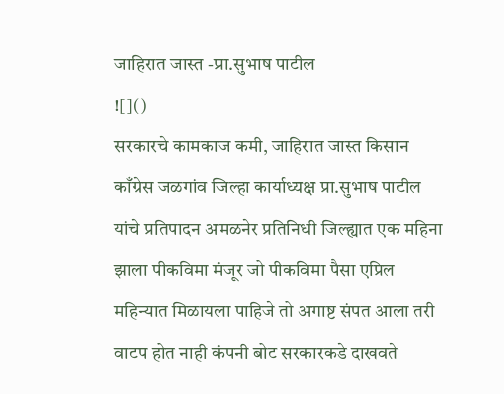जाहिरात जास्त -प्रा.सुभाष पाटील
![]()
सरकारचे कामकाज कमी, जाहिरात जास्त किसान काँग्रेस जळगांव जिल्हा कार्याध्यक्ष प्रा.सुभाष पाटील यांचे प्रतिपादन अमळनेर प्रतिनिधी जिल्ह्यात एक महिना झाला पीकविमा मंजूर जो पीकविमा पैसा एप्रिल महिन्यात मिळायला पाहिजे तो अगाष्ट संपत आला तरी वाटप होत नाही कंपनी बोट सरकारकडे दाखवते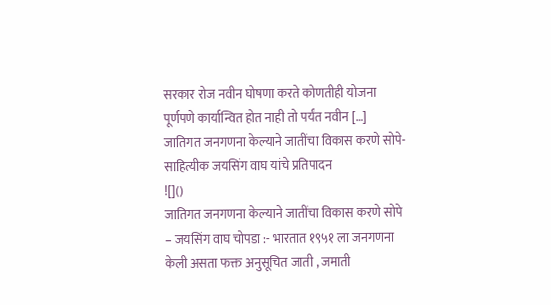सरकार रोज नवीन घोषणा करते कोणतीही योजना पूर्णपणे कार्यान्वित होत नाही तो पर्यंत नवीन […]
जातिगत जनगणना केल्याने जातींचा विकास करणे सोपे- साहित्यीक जयसिंग वाघ यांचे प्रतिपादन
![]()
जातिगत जनगणना केल्याने जातींचा विकास करणे सोपे – जयसिंग वाघ चोपडा :- भारतात १९५१ ला जनगणना केली असता फक्त अनुसूचित जाती , जमाती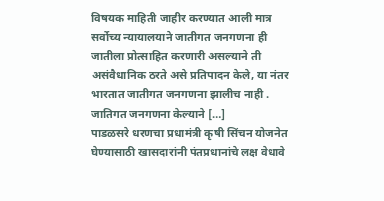विषयक माहिती जाहीर करण्यात आली मात्र सर्वोच्य न्यायालयाने जातीगत जनगणना ही जातीला प्रोत्साहित करणारी असल्याने ती असंवैधानिक ठरते असे प्रतिपादन केले, या नंतर भारतात जातीगत जनगणना झालीच नाही . जातिगत जनगणना केल्याने […]
पाडळसरे धरणचा प्रधामंत्री कृषी सिंचन योजनेत घेण्यासाठी खासदारांनी पंतप्रधानांचे लक्ष वेधावे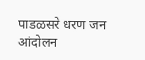पाडळसरे धरण जन आंदोलन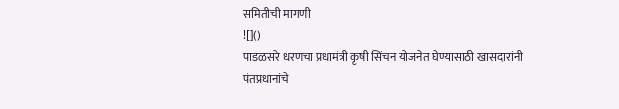समितीची मागणी
![]()
पाडळसरे धरणचा प्रधामंत्री कृषी सिंचन योजनेत घेण्यासाठी खासदारांनी पंतप्रधानांचे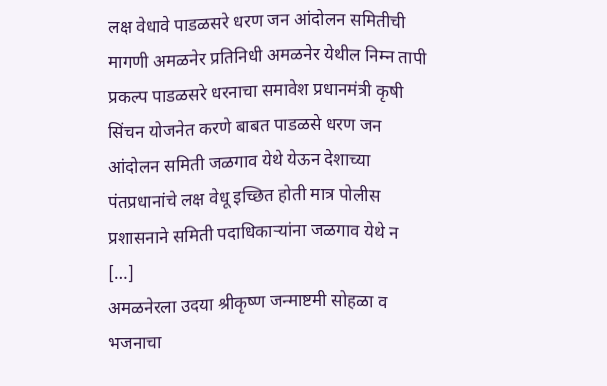लक्ष वेधावे पाडळसरे धरण जन आंदोलन समितीची मागणी अमळनेर प्रतिनिधी अमळनेर येथील निम्न तापी प्रकल्प पाडळसरे धरनाचा समावेश प्रधानमंत्री कृषी सिंचन योजनेत करणे बाबत पाडळसे धरण जन आंदोलन समिती जळगाव येथे येऊन देशाच्या पंतप्रधानांचे लक्ष वेधू इच्छित होती मात्र पोलीस प्रशासनाने समिती पदाधिकाऱ्यांना जळगाव येथे न […]
अमळनेरला उदया श्रीकृष्ण जन्माष्टमी सोहळा व भजनाचा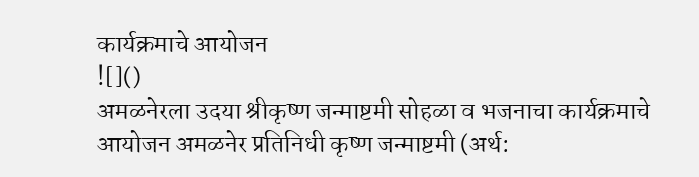कार्यक्रमाचे आयोजन
![]()
अमळनेरला उदया श्रीकृष्ण जन्माष्टमी सोहळा व भजनाचा कार्यक्रमाचे आयोजन अमळनेर प्रतिनिधी कृष्ण जन्माष्टमी (अर्थ: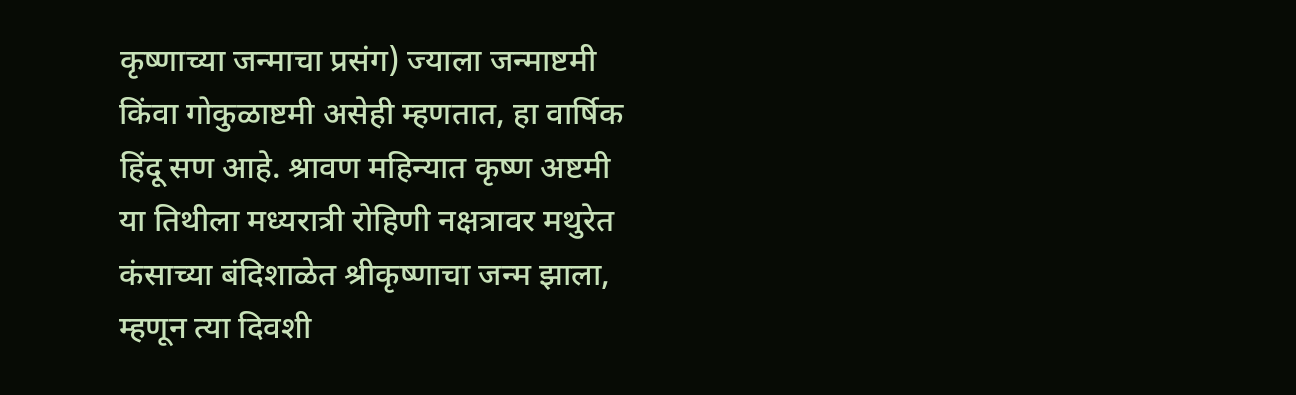कृष्णाच्या जन्माचा प्रसंग) ज्याला जन्माष्टमी किंवा गोकुळाष्टमी असेही म्हणतात, हा वार्षिक हिंदू सण आहे. श्रावण महिन्यात कृष्ण अष्टमी या तिथीला मध्यरात्री रोहिणी नक्षत्रावर मथुरेत कंसाच्या बंदिशाळेत श्रीकृष्णाचा जन्म झाला, म्हणून त्या दिवशी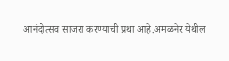आनंदोत्सव साजरा करण्याची प्रथा आहे.अमळनेर येथील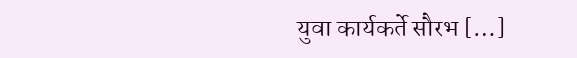युवा कार्यकर्ते सौरभ […]